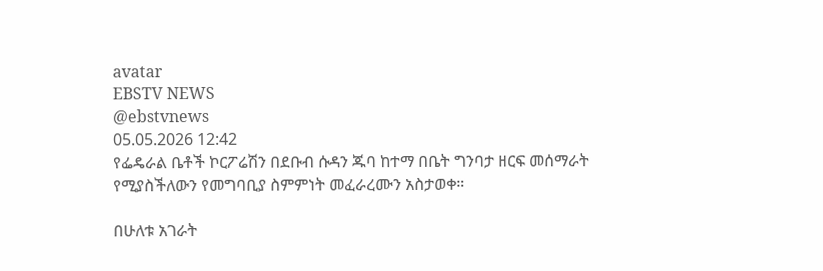avatar
EBSTV NEWS
@ebstvnews
05.05.2026 12:42
የፌዴራል ቤቶች ኮርፖሬሽን በደቡብ ሱዳን ጁባ ከተማ በቤት ግንባታ ዘርፍ መሰማራት የሚያስችለውን የመግባቢያ ስምምነት መፈራረሙን አስታወቀ።

በሁለቱ አገራት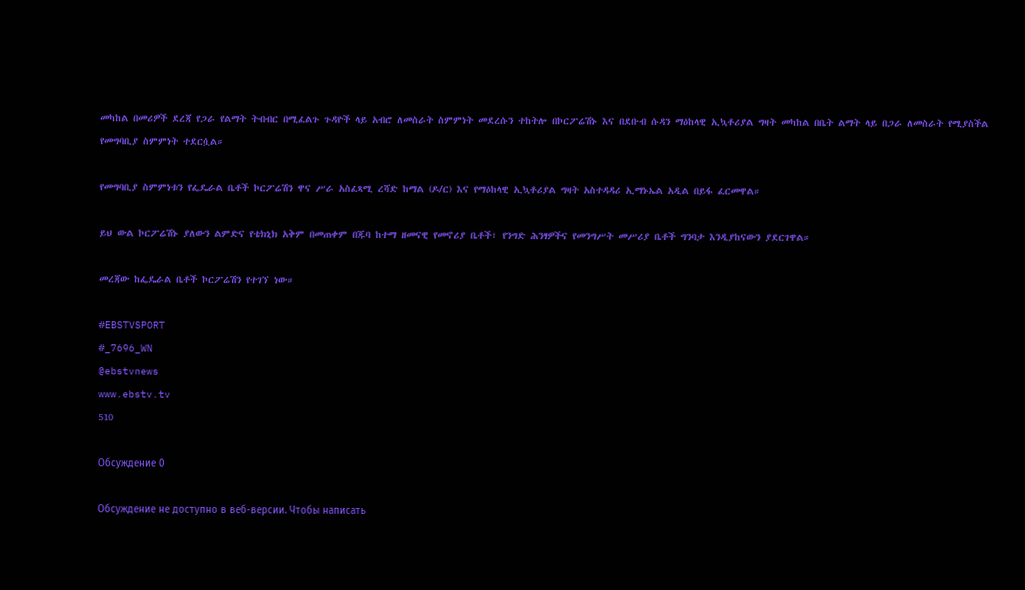መካከል በመሪዎች ደረጃ የጋራ የልማት ትብብር በሚፈልጉ ጉዳዮች ላይ አብሮ ለመስራት ስምምነት መደረሱን ተከትሎ በኮርፖሬሽኑ እና በደቡብ ሱዳን ማዕከላዊ ኢኳቶሪያል ግዛት መካከል በቤት ልማት ላይ በጋራ ለመስራት የሚያስችል የመግባቢያ ስምምነት ተደርሷል።

የመግባቢያ ስምምነቱን የፌዴራል ቤቶች ኮርፖሬሽን ዋና ሥራ አስፈጻሚ ረሻድ ከማል (ዶ/ር) እና የማዕከላዊ ኢኳቶሪያል ግዛት አስተዳዳሪ ኢማኑኤል አዲል በይፋ ፈርመዋል።

ይህ ውል ኮርፖሬሽኑ ያለውን ልምድና የቴክኒክ አቅም በመጠቀም በጁባ ከተማ ዘመናዊ የመኖሪያ ቤቶች፣ የንግድ ሕንፃዎችና የመንግሥት መሥሪያ ቤቶች ግንባታ እንዲያከናውን ያደርገዋል።

መረጃው ከፌዴራል ቤቶች ኮርፖሬሽን የተገኘ ነው።

#EBSTVSPORT
#_7696_WN
@ebstvnews
www.ebstv.tv
510

Обсуждение 0

Обсуждение не доступно в веб-версии. Чтобы написать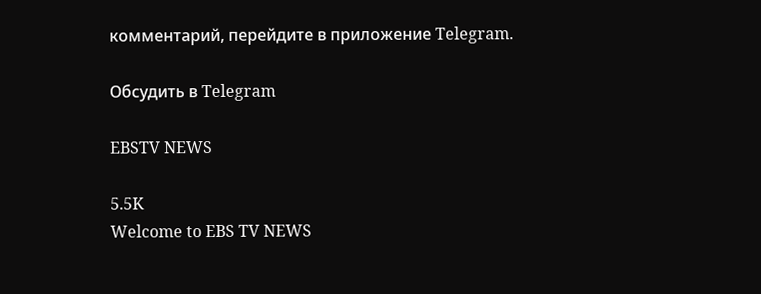комментарий, перейдите в приложение Telegram.

Обсудить в Telegram

EBSTV NEWS

5.5K
Welcome to EBS TV NEWS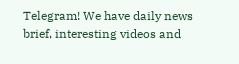Telegram! We have daily news brief, interesting videos and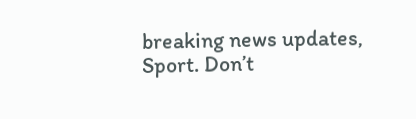breaking news updates, Sport. Don’t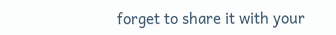forget to share it with your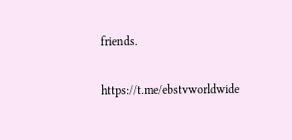friends.

https://t.me/ebstvworldwide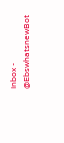Inbox - @EbswhatsnewBot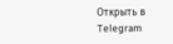Открыть в Telegram